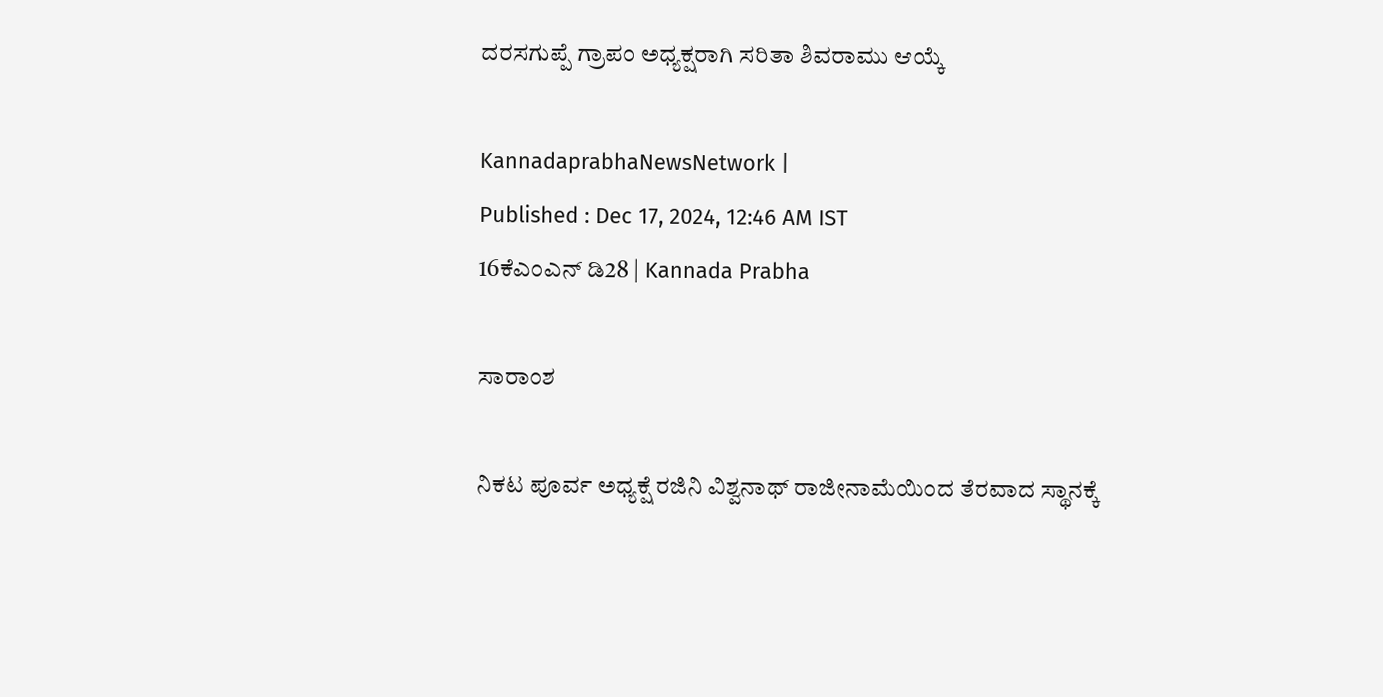ದರಸಗುಪ್ಪೆ ಗ್ರಾಪಂ ಅಧ್ಯಕ್ಷರಾಗಿ ಸರಿತಾ ಶಿವರಾಮು ಆಯ್ಕೆ

KannadaprabhaNewsNetwork |
Published : Dec 17, 2024, 12:46 AM IST
16ಕೆಎಂಎನ್ ಡಿ28 | Kannada Prabha

ಸಾರಾಂಶ

ನಿಕಟ ಪೂರ್ವ ಅಧ್ಯಕ್ಷೆ ರಜಿನಿ ವಿಶ್ವನಾಥ್ ರಾಜೀನಾಮೆಯಿಂದ ತೆರವಾದ ಸ್ಥಾನಕ್ಕೆ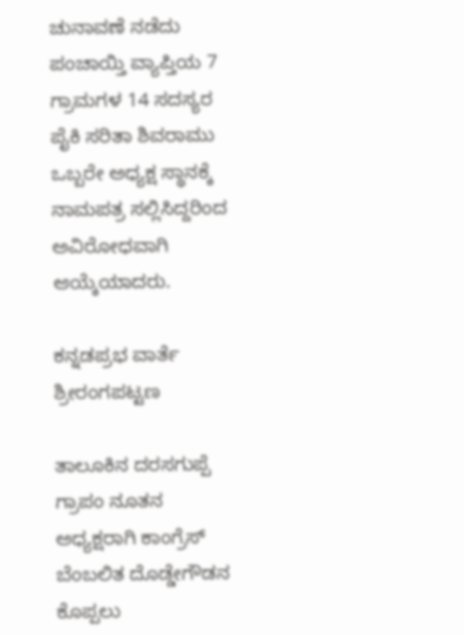ಚುನಾವಣೆ ನಡೆದು ಪಂಚಾಯ್ತಿ ವ್ಯಾಪ್ತಿಯ 7 ಗ್ರಾಮಗಳ 14 ಸದಸ್ಯರ ಪೈಕಿ ಸರಿತಾ ಶಿವರಾಮು ಒಬ್ಬರೇ ಅಧ್ಯಕ್ಷ ಸ್ಥಾನಕ್ಕೆ ನಾಮಪತ್ರ ಸಲ್ಲಿಸಿದ್ದರಿಂದ ಅವಿರೋಧವಾಗಿ ಆಯ್ಕೆಯಾದರು.

ಕನ್ನಡಪ್ರಭ ವಾರ್ತೆ ಶ್ರೀರಂಗಪಟ್ಟಣ

ತಾಲೂಕಿನ ದರಸಗುಪ್ಪೆ ಗ್ರಾಪಂ ನೂತನ ಅಧ್ಯಕ್ಷರಾಗಿ ಕಾಂಗ್ರೆಸ್ ಬೆಂಬಲಿತ ದೊಡ್ಡೇಗೌಡನ ಕೊಪ್ಪಲು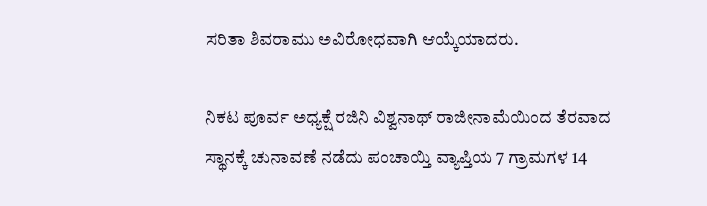ಸರಿತಾ ಶಿವರಾಮು ಅವಿರೋಧವಾಗಿ ಆಯ್ಕೆಯಾದರು.

ನಿಕಟ ಪೂರ್ವ ಅಧ್ಯಕ್ಷೆ ರಜಿನಿ ವಿಶ್ವನಾಥ್ ರಾಜೀನಾಮೆಯಿಂದ ತೆರವಾದ ಸ್ಥಾನಕ್ಕೆ ಚುನಾವಣೆ ನಡೆದು ಪಂಚಾಯ್ತಿ ವ್ಯಾಪ್ತಿಯ 7 ಗ್ರಾಮಗಳ 14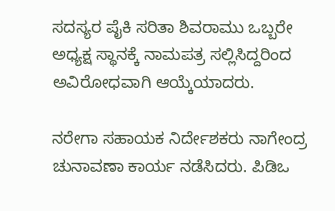ಸದಸ್ಯರ ಪೈಕಿ ಸರಿತಾ ಶಿವರಾಮು ಒಬ್ಬರೇ ಅಧ್ಯಕ್ಷ ಸ್ಥಾನಕ್ಕೆ ನಾಮಪತ್ರ ಸಲ್ಲಿಸಿದ್ದರಿಂದ ಅವಿರೋಧವಾಗಿ ಆಯ್ಕೆಯಾದರು.

ನರೇಗಾ ಸಹಾಯಕ ನಿರ್ದೇಶಕರು ನಾಗೇಂದ್ರ ಚುನಾವಣಾ ಕಾರ್ಯ ನಡೆಸಿದರು. ಪಿಡಿಒ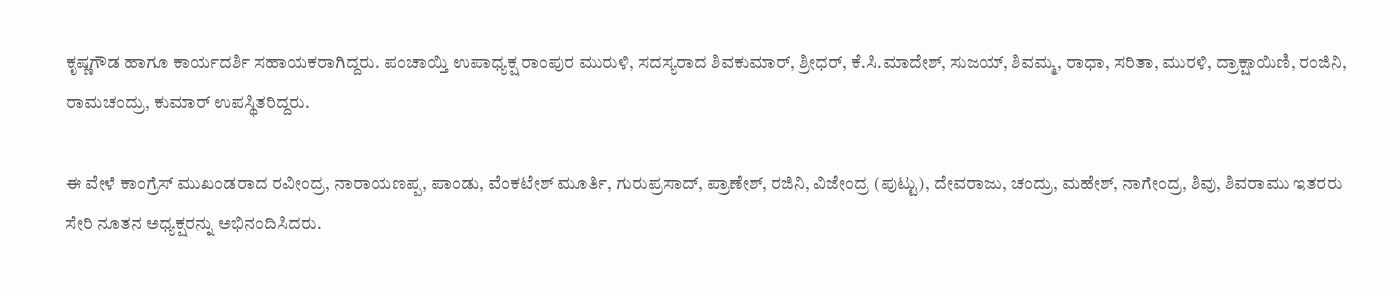ಕೃಷ್ಣಗೌಡ ಹಾಗೂ ಕಾರ್ಯದರ್ಶಿ ಸಹಾಯಕರಾಗಿದ್ದರು. ಪಂಚಾಯ್ತಿ ಉಪಾಧ್ಯಕ್ಷ ರಾಂಪುರ ಮುರುಳಿ, ಸದಸ್ಯರಾದ ಶಿವಕುಮಾರ್, ಶ್ರೀಧರ್, ಕೆ.ಸಿ.ಮಾದೇಶ್, ಸುಜಯ್, ಶಿವಮ್ಮ, ರಾಧಾ, ಸರಿತಾ, ಮುರಳಿ, ದ್ರಾಕ್ಷಾಯಿಣಿ, ರಂಜಿನಿ, ರಾಮಚಂದ್ರು, ಕುಮಾರ್ ಉಪಸ್ಥಿತರಿದ್ದರು.

ಈ ವೇಳೆ ಕಾಂಗ್ರೆಸ್ ಮುಖಂಡರಾದ ರವೀಂದ್ರ, ನಾರಾಯಣಪ್ಪ, ಪಾಂಡು, ವೆಂಕಟೇಶ್ ಮೂರ್ತಿ, ಗುರುಪ್ರಸಾದ್, ಪ್ರಾಣೇಶ್, ರಜಿನಿ, ವಿಜೇಂದ್ರ (ಪುಟ್ಟು), ದೇವರಾಜು, ಚಂದ್ರು, ಮಹೇಶ್, ನಾಗೇಂದ್ರ, ಶಿವು, ಶಿವರಾಮು ಇತರರು ಸೇರಿ ನೂತನ ಅಧ್ಯಕ್ಷರನ್ನು ಅಭಿನಂದಿಸಿದರು.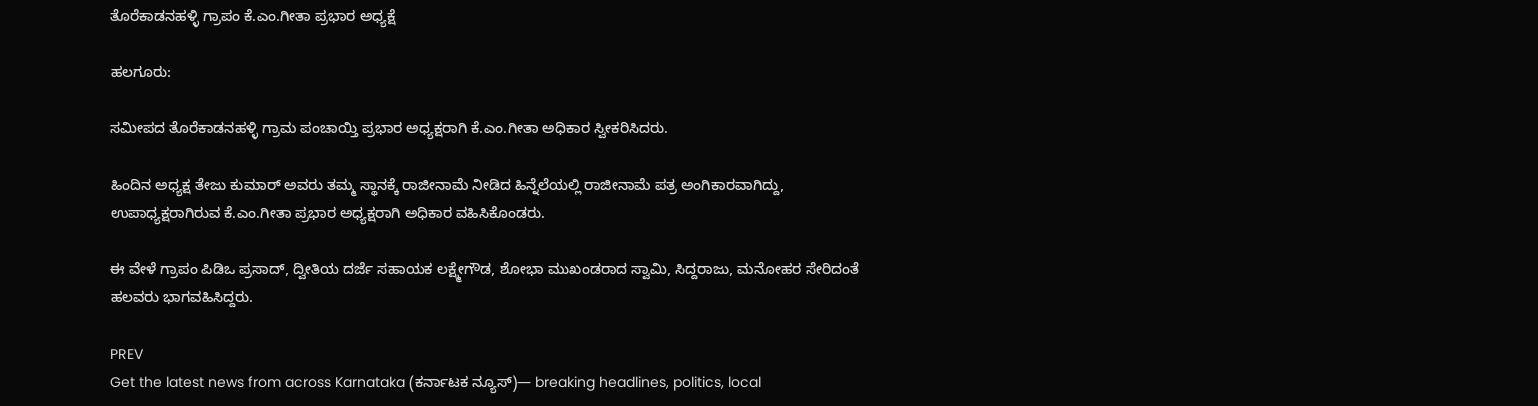ತೊರೆಕಾಡನಹಳ್ಳಿ ಗ್ರಾಪಂ ಕೆ.ಎಂ.ಗೀತಾ ಪ್ರಭಾರ ಅಧ್ಯಕ್ಷೆ

ಹಲಗೂರು:

ಸಮೀಪದ ತೊರೆಕಾಡನಹಳ್ಳಿ ಗ್ರಾಮ ಪಂಚಾಯ್ತಿ ಪ್ರಭಾರ ಅಧ್ಯಕ್ಷರಾಗಿ ಕೆ.ಎಂ.ಗೀತಾ ಅಧಿಕಾರ ಸ್ವೀಕರಿಸಿದರು.

ಹಿಂದಿನ ಅಧ್ಯಕ್ಷ ತೇಜು ಕುಮಾರ್ ಅವರು ತಮ್ಮ ಸ್ಥಾನಕ್ಕೆ ರಾಜೀನಾಮೆ ನೀಡಿದ ಹಿನ್ನೆಲೆಯಲ್ಲಿ ರಾಜೀನಾಮೆ ಪತ್ರ ಅಂಗಿಕಾರವಾಗಿದ್ದು, ಉಪಾಧ್ಯಕ್ಷರಾಗಿರುವ ಕೆ.ಎಂ.ಗೀತಾ ಪ್ರಭಾರ ಅಧ್ಯಕ್ಷರಾಗಿ ಅಧಿಕಾರ ವಹಿಸಿಕೊಂಡರು.

ಈ ವೇಳೆ ಗ್ರಾಪಂ ಪಿಡಿಒ ಪ್ರಸಾದ್, ದ್ವೀತಿಯ ದರ್ಜೆ ಸಹಾಯಕ ಲಕ್ಷ್ಮೇಗೌಡ, ಶೋಭಾ ಮುಖಂಡರಾದ ಸ್ವಾಮಿ, ಸಿದ್ದರಾಜು, ಮನೋಹರ ಸೇರಿದಂತೆ ಹಲವರು ಭಾಗವಹಿಸಿದ್ದರು.

PREV
Get the latest news from across Karnataka (ಕರ್ನಾಟಕ ನ್ಯೂಸ್)— breaking headlines, politics, local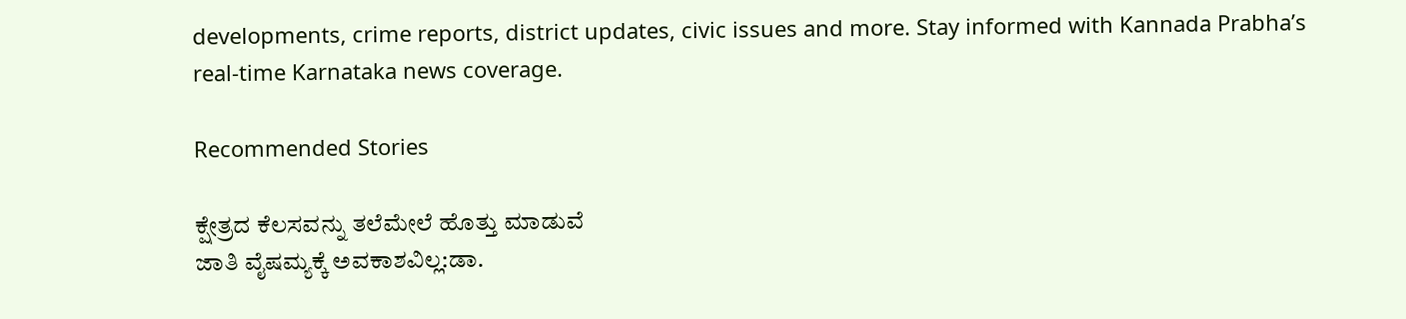developments, crime reports, district updates, civic issues and more. Stay informed with Kannada Prabha’s real‑time Karnataka news coverage.

Recommended Stories

ಕ್ಷೇತ್ರದ ಕೆಲಸವನ್ನು ತಲೆಮೇಲೆ ಹೊತ್ತು ಮಾಡುವೆ
ಜಾತಿ ವೈಷಮ್ಯಕ್ಕೆ ಅವಕಾಶವಿಲ್ಲ:ಡಾ.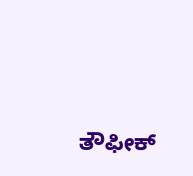ತೌಫೀಕ್‌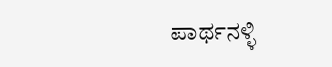ಪಾರ್ಥನಳ್ಳಿ